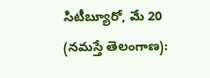సిటీబ్యూరో, మే 20 (నమస్తే తెలంగాణ):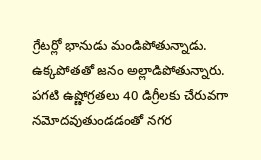గ్రేటర్లో భానుడు మండిపోతున్నాడు. ఉక్కపోతతో జనం అల్లాడిపోతున్నారు. పగటి ఉష్ణోగ్రతలు 40 డిగ్రీలకు చేరువగా నమోదవుతుండడంతో నగర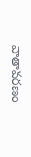వాతావరణం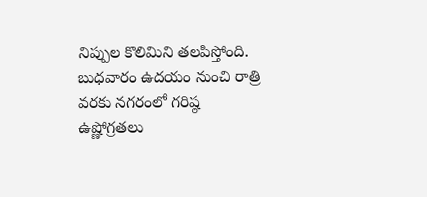నిప్పుల కొలిమిని తలపిస్తోంది. బుధవారం ఉదయం నుంచి రాత్రి వరకు నగరంలో గరిష్ఠ ఉష్ణోగ్రతలు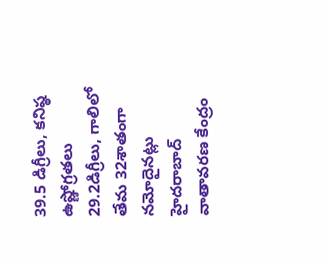39.5 డిగ్రీలు, కనిష్ఠ ఉష్ణోగ్రతలు 29.2డిగ్రీలు, గాలిలో తేమ 32శాతంగా నమోదైనట్లు హైదరాబాద్ వాతావరణ కేంద్రం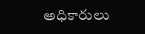అధికారులు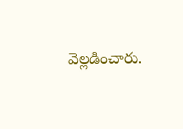వెల్లడించారు.